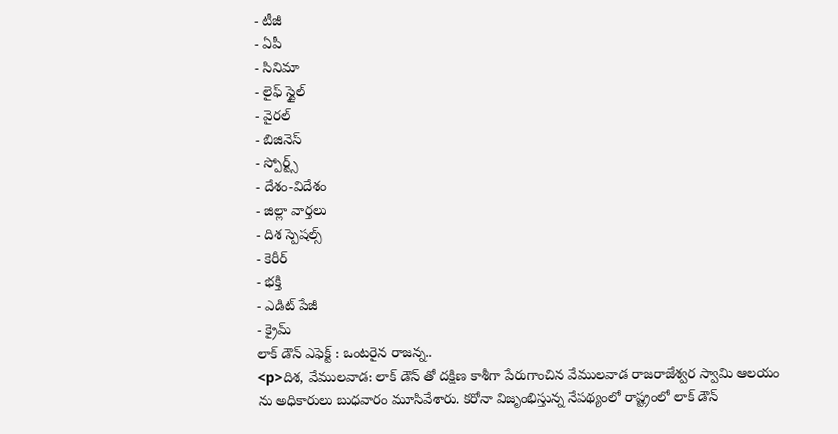- టీజీ
- ఏపీ
- సినిమా
- లైఫ్ స్టైల్
- వైరల్
- బిజినెస్
- స్పోర్ట్స్
- దేశం-విదేశం
- జిల్లా వార్తలు
- దిశ స్పెషల్స్
- కెరీర్
- భక్తి
- ఎడిట్ పేజీ
- క్రైమ్
లాక్ డౌన్ ఎఫెక్ట్ : ఒంటరైన రాజన్న..
<p>దిశ, వేములవాడ: లాక్ డౌన్ తో దక్షిణ కాశీగా పేరుగాంచిన వేములవాడ రాజరాజేశ్వర స్వామి ఆలయం ను అధికారులు బుధవారం మూసివేశారు. కరోనా విజృంభిస్తున్న నేపథ్యంలో రాష్ట్రంలో లాక్ డౌన్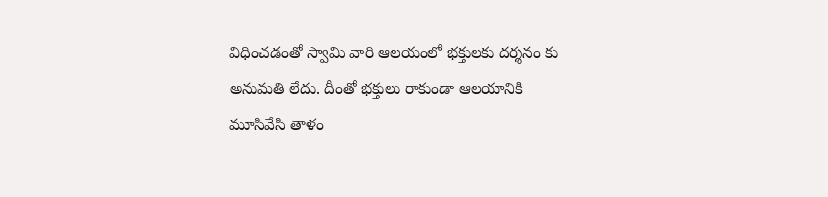విధించడంతో స్వామి వారి ఆలయంలో భక్తులకు దర్శనం కు అనుమతి లేదు. దీంతో భక్తులు రాకుండా ఆలయానికి మూసివేసి తాళం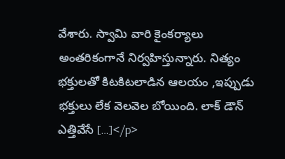వేశారు. స్వామి వారి కైంకర్యాలు అంతరికంగానే నిర్వహిస్తున్నారు. నిత్యం భక్తులతో కిటకిటలాడిన ఆలయం ,ఇప్పుడు భక్తులు లేక వెలవెల బోయింది. లాక్ డౌన్ ఎత్తివేసే […]</p>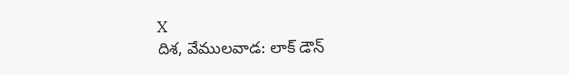X
దిశ, వేములవాడ: లాక్ డౌన్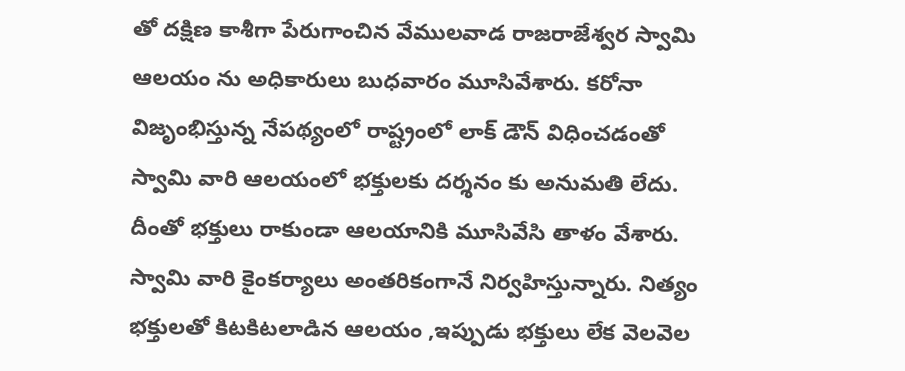తో దక్షిణ కాశీగా పేరుగాంచిన వేములవాడ రాజరాజేశ్వర స్వామి ఆలయం ను అధికారులు బుధవారం మూసివేశారు. కరోనా విజృంభిస్తున్న నేపథ్యంలో రాష్ట్రంలో లాక్ డౌన్ విధించడంతో స్వామి వారి ఆలయంలో భక్తులకు దర్శనం కు అనుమతి లేదు. దీంతో భక్తులు రాకుండా ఆలయానికి మూసివేసి తాళం వేశారు. స్వామి వారి కైంకర్యాలు అంతరికంగానే నిర్వహిస్తున్నారు. నిత్యం భక్తులతో కిటకిటలాడిన ఆలయం ,ఇప్పుడు భక్తులు లేక వెలవెల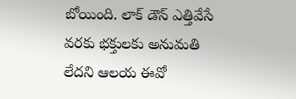బోయింది. లాక్ డౌన్ ఎత్తివేసే వరకు భక్తులకు అనుమతి లేదని ఆలయ ఈవో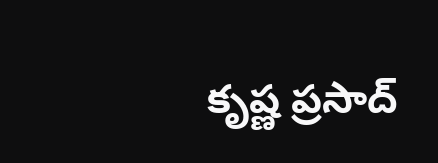కృష్ణ ప్రసాద్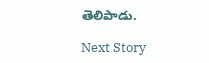తెలిపాడు.

Next Story